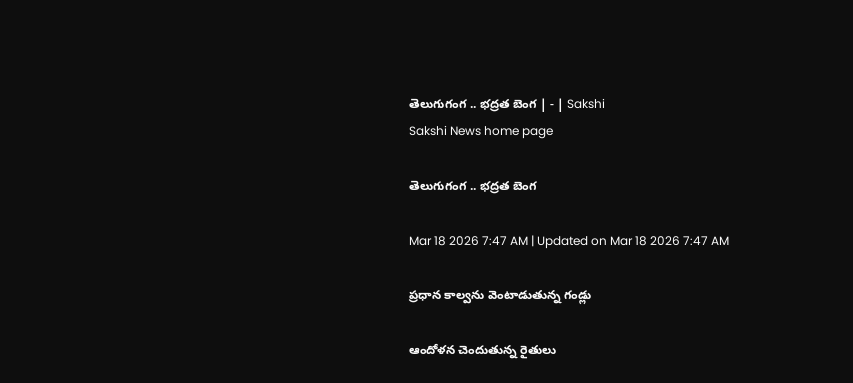తెలుగుగంగ .. భద్రత బెంగ | - | Sakshi
Sakshi News home page

తెలుగుగంగ .. భద్రత బెంగ

Mar 18 2026 7:47 AM | Updated on Mar 18 2026 7:47 AM

ప్రధాన కాల్వను వెంటాడుతున్న గండ్లు

ఆందోళన చెందుతున్న రైతులు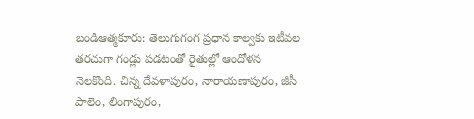బండిఆత్మకూరు: తెలుగుగంగ ప్రధాన కాల్వకు ఇటీవల తరచుగా గండ్లు పడటంతో రైతుల్లో ఆందోళన నెలకొంది. చిన్న దేవళాపురం, నారాయణాపురం, జీసీ పాలెం, లింగాపురం,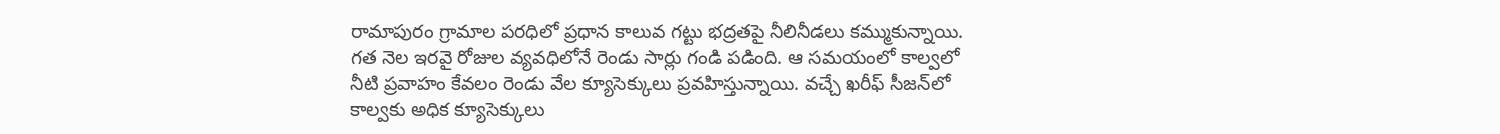రామాపురం గ్రామాల పరధిలో ప్రధాన కాలువ గట్టు భద్రతపై నీలినీడలు కమ్ముకున్నాయి. గత నెల ఇరవై రోజుల వ్యవధిలోనే రెండు సార్లు గండి పడింది. ఆ సమయంలో కాల్వలో నీటి ప్రవాహం కేవలం రెండు వేల క్యూసెక్కులు ప్రవహిస్తున్నాయి. వచ్చే ఖరీఫ్‌ సీజన్‌లో కాల్వకు అధిక క్యూసెక్కులు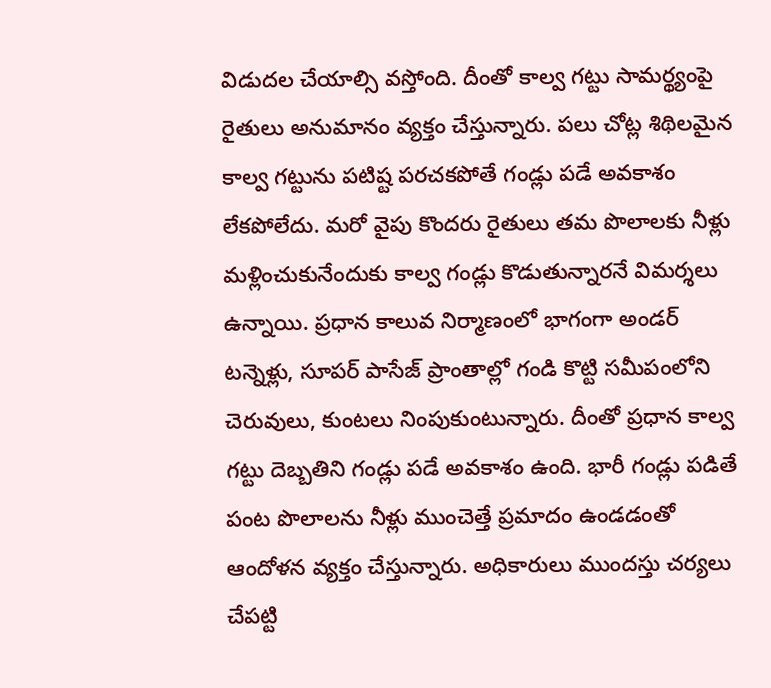విడుదల చేయాల్సి వస్తోంది. దీంతో కాల్వ గట్టు సామర్థ్యంపై రైతులు అనుమానం వ్యక్తం చేస్తున్నారు. పలు చోట్ల శిథిలమైన కాల్వ గట్టును పటిష్ట పరచకపోతే గండ్లు పడే అవకాశం లేకపోలేదు. మరో వైపు కొందరు రైతులు తమ పొలాలకు నీళ్లు మళ్లించుకునేందుకు కాల్వ గండ్లు కొడుతున్నారనే విమర్శలు ఉన్నాయి. ప్రధాన కాలువ నిర్మాణంలో భాగంగా అండర్‌ టన్నెళ్లు, సూపర్‌ పాసేజ్‌ ప్రాంతాల్లో గండి కొట్టి సమీపంలోని చెరువులు, కుంటలు నింపుకుంటున్నారు. దీంతో ప్రధాన కాల్వ గట్టు దెబ్బతిని గండ్లు పడే అవకాశం ఉంది. భారీ గండ్లు పడితే పంట పొలాలను నీళ్లు ముంచెత్తే ప్రమాదం ఉండడంతో ఆందోళన వ్యక్తం చేస్తున్నారు. అధికారులు ముందస్తు చర్యలు చేపట్టి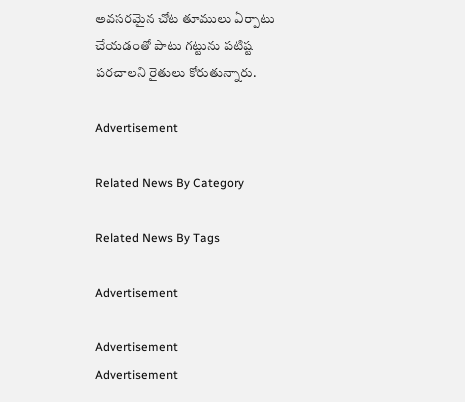అవసరమైన చోట తూములు ఏర్పాటు చేయడంతో పాటు గట్టును పటిష్ట పరచాలని రైతులు కోరుతున్నారు.

Advertisement

Related News By Category

Related News By Tags

Advertisement

Advertisement
Advertisement